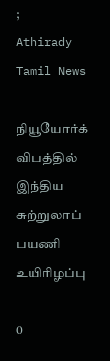;
Athirady Tamil News

நியூயோர்க் விபத்தில் இந்திய சுற்றுலாப் பயணி உயிரிழப்பு

0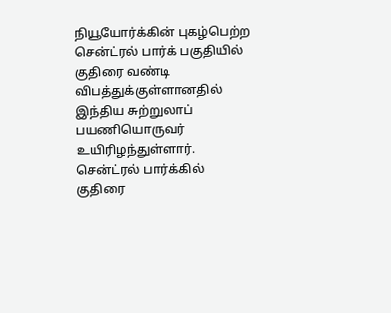நியூயோர்க்கின் புகழ்பெற்ற சென்ட்ரல் பார்க் பகுதியில் குதிரை வண்டி விபத்துக்குள்ளானதில் இந்திய சுற்றுலாப் பயணியொருவர் உயிரிழந்துள்ளார். சென்ட்ரல் பார்க்கில் குதிரை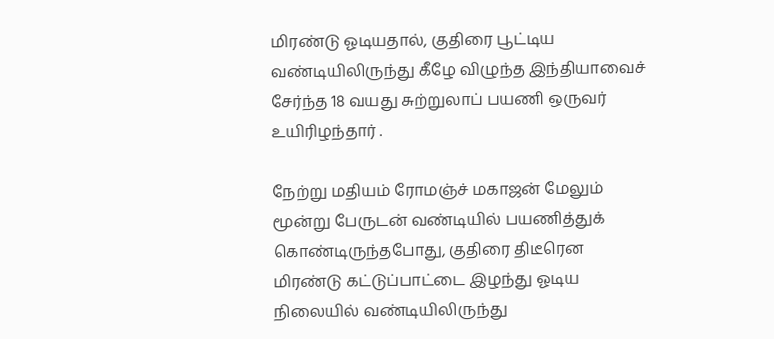மிரண்டு ஓடியதால், குதிரை பூட்டிய வண்டியிலிருந்து கீழே விழுந்த இந்தியாவைச் சேர்ந்த 18 வயது சுற்றுலாப் பயணி ஒருவர் உயிரிழந்தார் .

நேற்று மதியம் ரோமஞ்ச் மகாஜன் மேலும் மூன்று பேருடன் வண்டியில் பயணித்துக் கொண்டிருந்தபோது, குதிரை திடீரென மிரண்டு கட்டுப்பாட்டை இழந்து ஓடிய நிலையில் வண்டியிலிருந்து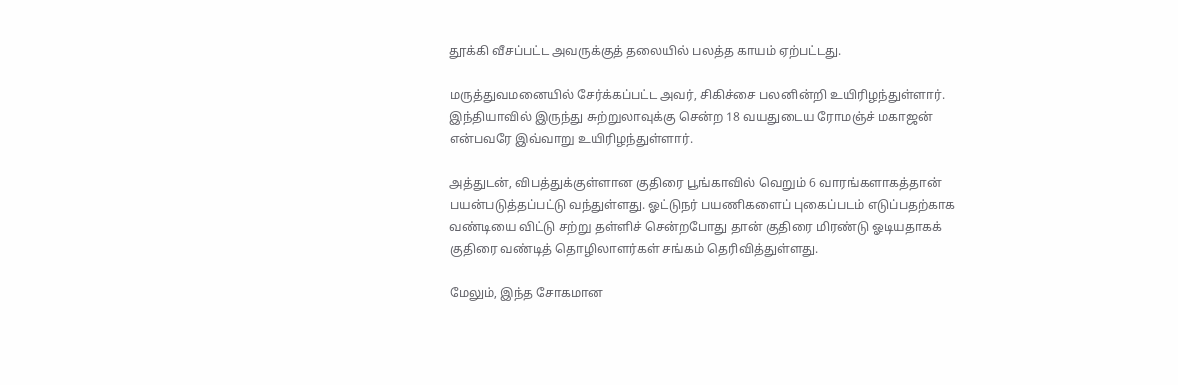தூக்கி வீசப்பட்ட அவருக்குத் தலையில் பலத்த காயம் ஏற்பட்டது.

மருத்துவமனையில் சேர்க்கப்பட்ட அவர், சிகிச்சை பலனின்றி உயிரிழந்துள்ளார். இந்தியாவில் இருந்து சுற்றுலாவுக்கு சென்ற 18 வயதுடைய ரோமஞ்ச் மகாஜன் என்பவரே இவ்வாறு உயிரிழந்துள்ளார்.

அத்துடன், விபத்துக்குள்ளான குதிரை பூங்காவில் வெறும் 6 வாரங்களாகத்தான் பயன்படுத்தப்பட்டு வந்துள்ளது. ஓட்டுநர் பயணிகளைப் புகைப்படம் எடுப்பதற்காக வண்டியை விட்டு சற்று தள்ளிச் சென்றபோது தான் குதிரை மிரண்டு ஓடியதாகக் குதிரை வண்டித் தொழிலாளர்கள் சங்கம் தெரிவித்துள்ளது.

மேலும், இந்த சோகமான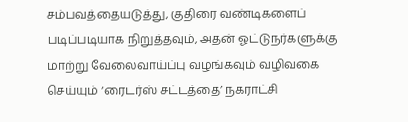சம்பவத்தையடுத்து, குதிரை வண்டிகளைப் படிப்படியாக நிறுத்தவும், அதன் ஓட்டுநர்களுக்கு மாற்று வேலைவாய்ப்பு வழங்கவும் வழிவகை செய்யும் ‘ரைடர்ஸ் சட்டத்தை’ நகராட்சி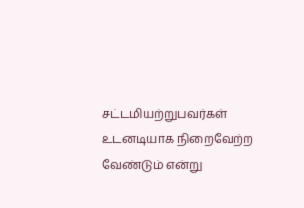சட்டமியற்றுபவர்கள் உடனடியாக நிறைவேற்ற வேண்டும் என்று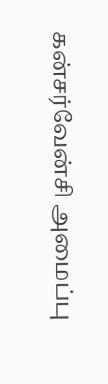கன்சர்வேன்சி அமைப்பு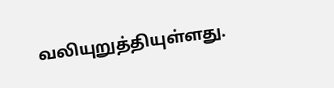வலியுறுத்தியுள்ளது.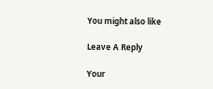You might also like

Leave A Reply

Your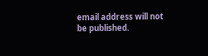email address will not be published.